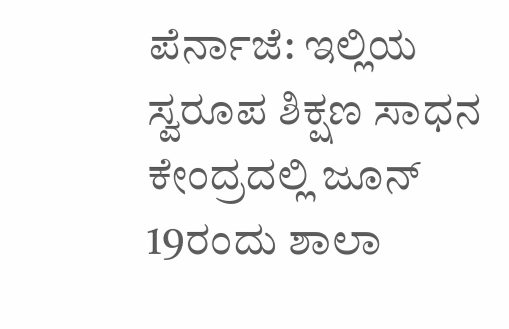ಪೆರ್ನಾಜೆ: ಇಲ್ಲಿಯ ಸ್ವರೂಪ ಶಿಕ್ಷಣ ಸಾಧನ ಕೇಂದ್ರದಲ್ಲಿ ಜೂನ್ 19ರಂದು ಶಾಲಾ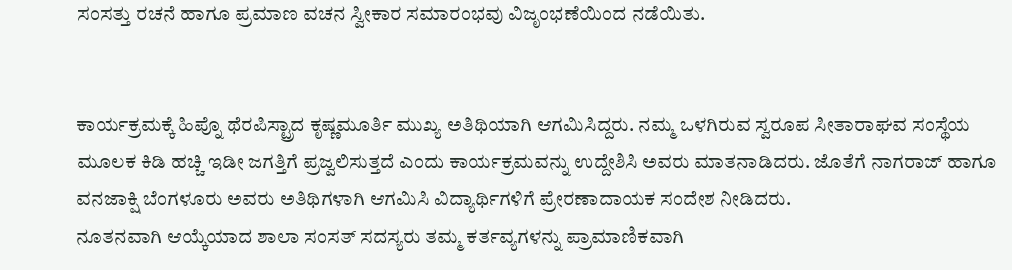ಸಂಸತ್ತು ರಚನೆ ಹಾಗೂ ಪ್ರಮಾಣ ವಚನ ಸ್ವೀಕಾರ ಸಮಾರಂಭವು ವಿಜೃಂಭಣೆಯಿಂದ ನಡೆಯಿತು.


ಕಾರ್ಯಕ್ರಮಕ್ಕೆ ಹಿಪ್ನೊ ಥೆರಪಿಸ್ಟ್ರಾದ ಕೃಷ್ಣಮೂರ್ತಿ ಮುಖ್ಯ ಅತಿಥಿಯಾಗಿ ಆಗಮಿಸಿದ್ದರು. ನಮ್ಮ ಒಳಗಿರುವ ಸ್ವರೂಪ ಸೀತಾರಾಘವ ಸಂಸ್ಥೆಯ ಮೂಲಕ ಕಿಡಿ ಹಚ್ಚಿ ಇಡೀ ಜಗತ್ತಿಗೆ ಪ್ರಜ್ವಲಿಸುತ್ತದೆ ಎಂದು ಕಾರ್ಯಕ್ರಮವನ್ನು ಉದ್ದೇಶಿಸಿ ಅವರು ಮಾತನಾಡಿದರು. ಜೊತೆಗೆ ನಾಗರಾಜ್ ಹಾಗೂ ವನಜಾಕ್ಷಿ ಬೆಂಗಳೂರು ಅವರು ಅತಿಥಿಗಳಾಗಿ ಆಗಮಿಸಿ ವಿದ್ಯಾರ್ಥಿಗಳಿಗೆ ಪ್ರೇರಣಾದಾಯಕ ಸಂದೇಶ ನೀಡಿದರು.
ನೂತನವಾಗಿ ಆಯ್ಕೆಯಾದ ಶಾಲಾ ಸಂಸತ್ ಸದಸ್ಯರು ತಮ್ಮ ಕರ್ತವ್ಯಗಳನ್ನು ಪ್ರಾಮಾಣಿಕವಾಗಿ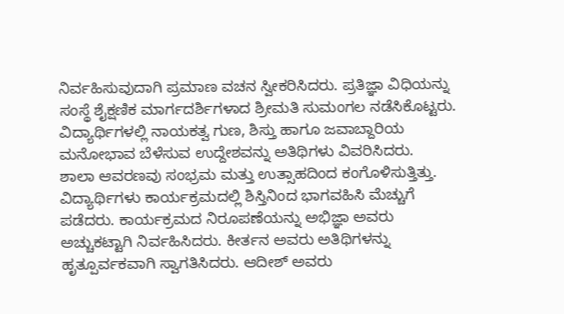ನಿರ್ವಹಿಸುವುದಾಗಿ ಪ್ರಮಾಣ ವಚನ ಸ್ವೀಕರಿಸಿದರು. ಪ್ರತಿಜ್ಞಾ ವಿಧಿಯನ್ನು ಸಂಸ್ಥೆ ಶೈಕ್ಷಣಿಕ ಮಾರ್ಗದರ್ಶಿಗಳಾದ ಶ್ರೀಮತಿ ಸುಮಂಗಲ ನಡೆಸಿಕೊಟ್ಟರು. ವಿದ್ಯಾರ್ಥಿಗಳಲ್ಲಿ ನಾಯಕತ್ವ ಗುಣ, ಶಿಸ್ತು ಹಾಗೂ ಜವಾಬ್ದಾರಿಯ ಮನೋಭಾವ ಬೆಳೆಸುವ ಉದ್ದೇಶವನ್ನು ಅತಿಥಿಗಳು ವಿವರಿಸಿದರು.
ಶಾಲಾ ಆವರಣವು ಸಂಭ್ರಮ ಮತ್ತು ಉತ್ಸಾಹದಿಂದ ಕಂಗೊಳಿಸುತ್ತಿತ್ತು. ವಿದ್ಯಾರ್ಥಿಗಳು ಕಾರ್ಯಕ್ರಮದಲ್ಲಿ ಶಿಸ್ತಿನಿಂದ ಭಾಗವಹಿಸಿ ಮೆಚ್ಚುಗೆ ಪಡೆದರು. ಕಾರ್ಯಕ್ರಮದ ನಿರೂಪಣೆಯನ್ನು ಅಭಿಜ್ಞಾ ಅವರು ಅಚ್ಚುಕಟ್ಟಾಗಿ ನಿರ್ವಹಿಸಿದರು. ಕೀರ್ತನ ಅವರು ಅತಿಥಿಗಳನ್ನು ಹೃತ್ಪೂರ್ವಕವಾಗಿ ಸ್ವಾಗತಿಸಿದರು. ಆದೀಶ್ ಅವರು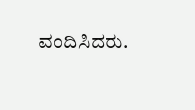ವಂದಿಸಿದರು.